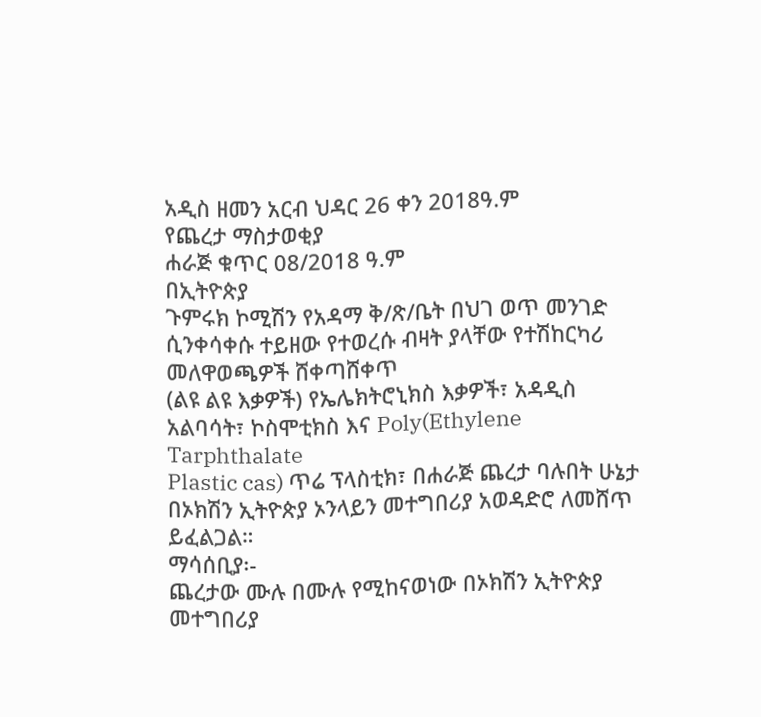አዲስ ዘመን አርብ ህዳር 26 ቀን 2018ዓ.ም
የጨረታ ማስታወቂያ
ሐራጅ ቁጥር 08/2018 ዓ.ም
በኢትዮጵያ
ጉምሩክ ኮሚሽን የአዳማ ቅ/ጽ/ቤት በህገ ወጥ መንገድ ሲንቀሳቀሱ ተይዘው የተወረሱ ብዛት ያላቸው የተሽከርካሪ መለዋወጫዎች ሸቀጣሸቀጥ
(ልዩ ልዩ እቃዎች) የኤሌክትሮኒክስ እቃዎች፣ አዳዲስ አልባሳት፣ ኮስሞቲክስ እና Poly(Ethylene Tarphthalate
Plastic cas) ጥሬ ፕላስቲክ፣ በሐራጅ ጨረታ ባሉበት ሁኔታ በኦክሽን ኢትዮጵያ ኦንላይን መተግበሪያ አወዳድሮ ለመሸጥ ይፈልጋል።
ማሳሰቢያ፡-
ጨረታው ሙሉ በሙሉ የሚከናወነው በኦክሽን ኢትዮጵያ መተግበሪያ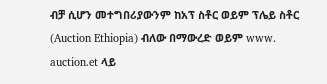ብቻ ሲሆን መተግበሪያውንም ከአፕ ስቶር ወይም ፕሌይ ስቶር
(Auction Ethiopia) ብለው በማውረድ ወይም www. auction.et ላይ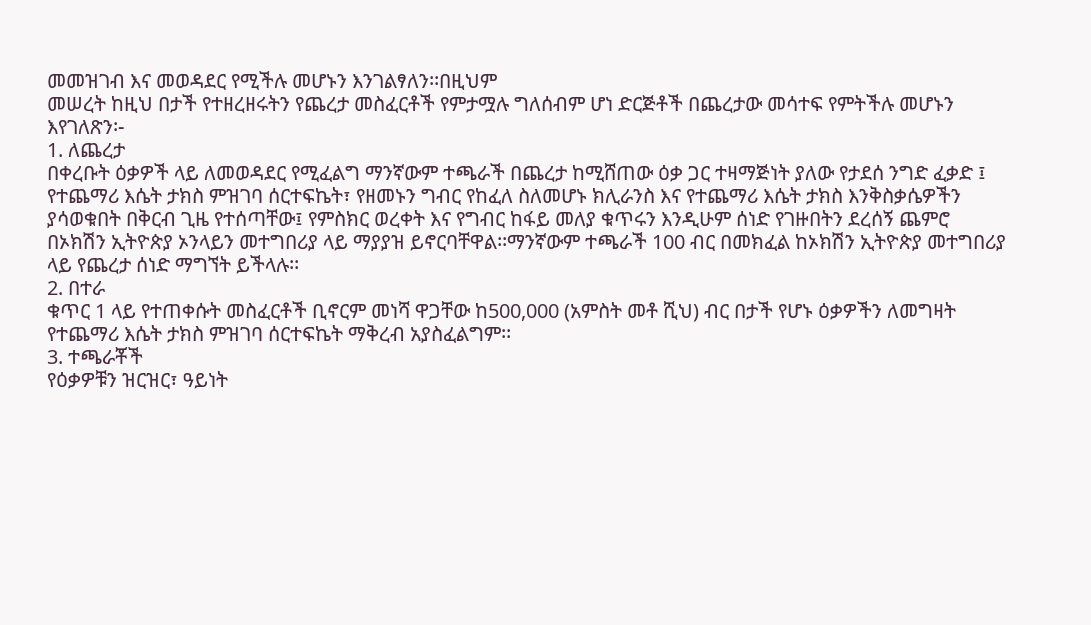መመዝገብ እና መወዳደር የሚችሉ መሆኑን እንገልፃለን፡፡በዚህም
መሠረት ከዚህ በታች የተዘረዘሩትን የጨረታ መስፈርቶች የምታሟሉ ግለሰብም ሆነ ድርጅቶች በጨረታው መሳተፍ የምትችሉ መሆኑን እየገለጽን፡-
1. ለጨረታ
በቀረቡት ዕቃዎች ላይ ለመወዳደር የሚፈልግ ማንኛውም ተጫራች በጨረታ ከሚሸጠው ዕቃ ጋር ተዛማጅነት ያለው የታደሰ ንግድ ፈቃድ ፤
የተጨማሪ እሴት ታክስ ምዝገባ ሰርተፍኬት፣ የዘመኑን ግብር የከፈለ ስለመሆኑ ክሊራንስ እና የተጨማሪ እሴት ታክስ እንቅስቃሴዎችን
ያሳወቁበት በቅርብ ጊዜ የተሰጣቸው፤ የምስክር ወረቀት እና የግብር ከፋይ መለያ ቁጥሩን እንዲሁም ሰነድ የገዙበትን ደረሰኝ ጨምሮ
በኦክሽን ኢትዮጵያ ኦንላይን መተግበሪያ ላይ ማያያዝ ይኖርባቸዋል፡፡ማንኛውም ተጫራች 100 ብር በመክፈል ከኦክሽን ኢትዮጵያ መተግበሪያ
ላይ የጨረታ ሰነድ ማግኘት ይችላሉ፡፡
2. በተራ
ቁጥር 1 ላይ የተጠቀሱት መስፈርቶች ቢኖርም መነሻ ዋጋቸው ከ500,000 (አምስት መቶ ሺህ) ብር በታች የሆኑ ዕቃዎችን ለመግዛት
የተጨማሪ እሴት ታክስ ምዝገባ ሰርተፍኬት ማቅረብ አያስፈልግም፡፡
3. ተጫራቾች
የዕቃዎቹን ዝርዝር፣ ዓይነት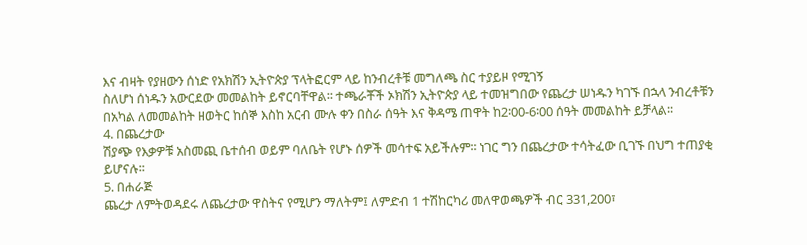እና ብዛት የያዘውን ሰነድ የአክሽን ኢትዮጵያ ፕላትፎርም ላይ ከንብረቶቹ መግለጫ ስር ተያይዞ የሚገኝ
ስለሆነ ሰነዱን አውርደው መመልከት ይኖርባቸዋል፡፡ ተጫራቾች ኦክሽን ኢትዮጵያ ላይ ተመዝግበው የጨረታ ሠነዱን ካገኙ በኋላ ንብረቶቹን
በአካል ለመመልከት ዘወትር ከሰኞ እስከ አርብ ሙሉ ቀን በስራ ሰዓት እና ቅዳሜ ጠዋት ከ2፡00-6፡00 ሰዓት መመልከት ይቻላል፡፡
4. በጨረታው
ሽያጭ የእቃዎቹ አስመጪ ቤተሰብ ወይም ባለቤት የሆኑ ሰዎች መሳተፍ አይችሉም፡፡ ነገር ግን በጨረታው ተሳትፈው ቢገኙ በህግ ተጠያቂ
ይሆናሉ፡፡
5. በሐራጅ
ጨረታ ለምትወዳደሩ ለጨረታው ዋስትና የሚሆን ማለትም፤ ለምድብ 1 ተሽከርካሪ መለዋወጫዎች ብር 331,200፣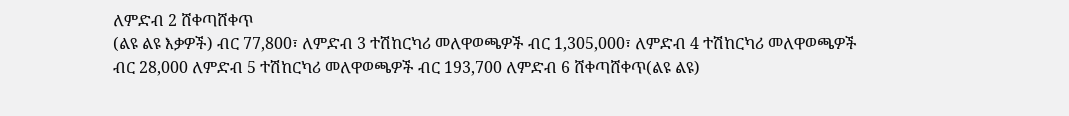ለምድብ 2 ሸቀጣሸቀጥ
(ልዩ ልዩ እቃዎች) ብር 77,800፣ ለምድብ 3 ተሽከርካሪ መለዋወጫዎች ብር 1,305,000፣ ለምድብ 4 ተሽከርካሪ መለዋወጫዎች
ብር 28,000 ለምድብ 5 ተሽከርካሪ መለዋወጫዎች ብር 193,700 ለምድብ 6 ሸቀጣሸቀጥ(ልዩ ልዩ)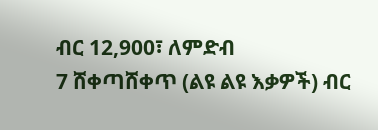ብር 12,900፣ ለምድብ
7 ሸቀጣሸቀጥ (ልዩ ልዩ እቃዎች) ብር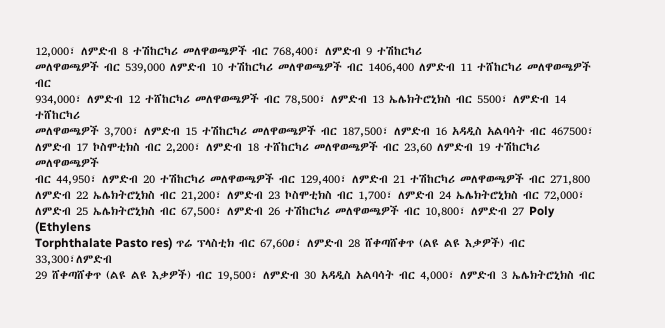12,000፣ ለምድብ 8 ተሽከርካሪ መለዋወጫዎች ብር 768,400፣ ለምድብ 9 ተሽከርካሪ
መለዋወጫዎች ብር 539,000 ለምድብ 10 ተሽከርካሪ መለዋወጫዎች ብር 1406,400 ለምድብ 11 ተሸከርካሪ መለዋወጫዎች ብር
934,000፣ ለምድብ 12 ተሸከርካሪ መለዋወጫዎች ብር 78,500፣ ለምድብ 13 ኤሌክትሮኒክስ ብር 5500፣ ለምድብ 14 ተሸከርካሪ
መለዋወጫዎች 3,700፣ ለምድብ 15 ተሽከርካሪ መለዋወጫዎች ብር 187,500፣ ለምድብ 16 አዳዲስ አልባሳት ብር 467500፣
ለምድብ 17 ኮስሞቲክስ ብር 2,200፣ ለምድብ 18 ተሸከርካሪ መለዋወጫዎች ብር 23,60 ለምድብ 19 ተሽከርካሪ መለዋወጫዎች
ብር 44,950፣ ለምድብ 20 ተሽከርካሪ መለዋወጫዎች ብር 129,400፣ ለምድብ 21 ተሽከርካሪ መለዋወጫዎች ብር 271,800
ለምድብ 22 ኤሌክትሮኒክስ ብር 21,200፣ ለምድብ 23 ኮስሞቲክስ ብር 1,700፣ ለምድብ 24 ኤሌክትሮኒክስ ብር 72,000፣
ለምድብ 25 ኤሌክትሮኒክስ ብር 67,500፣ ለምድብ 26 ተሽከርካሪ መለዋወጫዎች ብር 10,800፣ ለምድብ 27 Poly (Ethylens
Torphthalate Pasto res) ጥሬ ፕላስቲክ ብር 67,60ዐ፣ ለምድብ 28 ሸቀጣሸቀጥ (ልዩ ልዩ እቃዎች) ብር 33,300፣ለምድብ
29 ሸቀጣሸቀጥ (ልዩ ልዩ እቃዎች) ብር 19,500፣ ለምድብ 30 አዳዲስ አልባሳት ብር 4,000፣ ለምድብ 3 ኤሌክትሮኒክስ ብር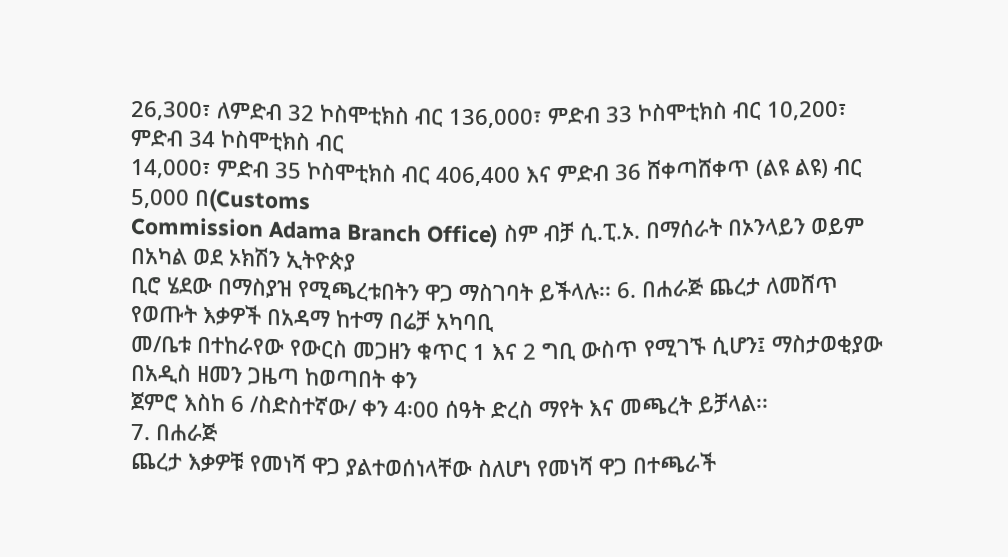26,300፣ ለምድብ 32 ኮስሞቲክስ ብር 136,000፣ ምድብ 33 ኮስሞቲክስ ብር 10,200፣ ምድብ 34 ኮስሞቲክስ ብር
14,000፣ ምድብ 35 ኮስሞቲክስ ብር 406,400 እና ምድብ 36 ሸቀጣሸቀጥ (ልዩ ልዩ) ብር 5,000 በ(Customs
Commission Adama Branch Office) ስም ብቻ ሲ.ፒ.ኦ. በማሰራት በኦንላይን ወይም በአካል ወደ ኦክሽን ኢትዮጵያ
ቢሮ ሄደው በማስያዝ የሚጫረቱበትን ዋጋ ማስገባት ይችላሉ፡፡ 6. በሐራጅ ጨረታ ለመሸጥ የወጡት እቃዎች በአዳማ ከተማ በሬቻ አካባቢ
መ/ቤቱ በተከራየው የውርስ መጋዘን ቁጥር 1 እና 2 ግቢ ውስጥ የሚገኙ ሲሆን፤ ማስታወቂያው በአዲስ ዘመን ጋዜጣ ከወጣበት ቀን
ጀምሮ እስከ 6 /ስድስተኛው/ ቀን 4፡00 ሰዓት ድረስ ማየት እና መጫረት ይቻላል፡፡
7. በሐራጅ
ጨረታ እቃዎቹ የመነሻ ዋጋ ያልተወሰነላቸው ስለሆነ የመነሻ ዋጋ በተጫራች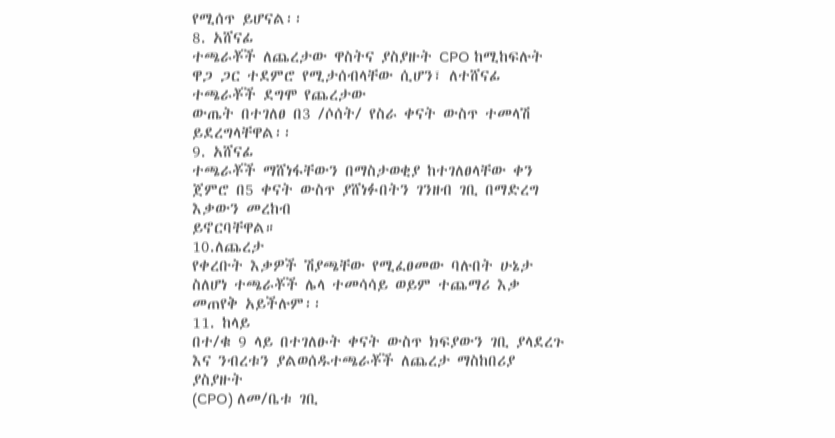የሚሰጥ ይሆናል፡፡
8. አሸናፊ
ተጫራቾች ለጨረታው ዋስትና ያስያዙት CPO ከሚከፍሉት ዋጋ ጋር ተደምሮ የሚታሰብላቸው ሲሆን፣ ለተሸናፊ ተጫራቾች ደግሞ የጨረታው
ውጤት በተገለፀ በ3 /ሶሰት/ የስራ ቀናት ውስጥ ተመላሽ ይደረግላቸዋል፡፡
9. አሸናፊ
ተጫራቾች ማሸነፋቸውን በማስታወቂያ ከተገለፀላቸው ቀን ጀምሮ በ5 ቀናት ውስጥ ያሸነፉበትን ገንዘብ ገቢ በማድረግ እቃውን መረከብ
ይኖርባቸዋል።
10.ለጨረታ
የቀረቡት እቃዎች ሽያጫቸው የሚፈፀመው ባሉበት ሁኔታ ስለሆነ ተጫራቾች ሌላ ተመሳሳይ ወይም ተጨማሪ እቃ መጠየቅ አይችሉም፡፡
11. ከላይ
በተ/ቁ 9 ላይ በተገለፁት ቀናት ውስጥ ክፍያውን ገቢ ያላደረጉ እና ንብረቱን ያልወሰዱተጫራቾች ለጨረታ ማስከበሪያ ያስያዙት
(CPO) ለመ/ቤቱ ገቢ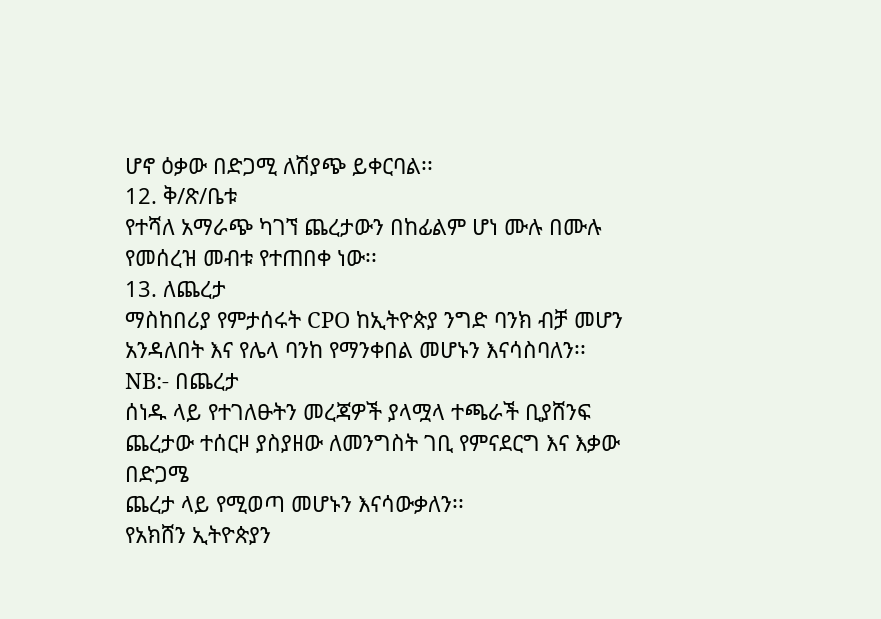ሆኖ ዕቃው በድጋሚ ለሽያጭ ይቀርባል፡፡
12. ቅ/ጽ/ቤቱ
የተሻለ አማራጭ ካገኘ ጨረታውን በከፊልም ሆነ ሙሉ በሙሉ የመሰረዝ መብቱ የተጠበቀ ነው፡፡
13. ለጨረታ
ማስከበሪያ የምታሰሩት CPO ከኢትዮጵያ ንግድ ባንክ ብቻ መሆን አንዳለበት እና የሌላ ባንከ የማንቀበል መሆኑን እናሳስባለን፡፡
NB:- በጨረታ
ሰነዱ ላይ የተገለፁትን መረጃዎች ያላሟላ ተጫራች ቢያሸንፍ ጨረታው ተሰርዞ ያስያዘው ለመንግስት ገቢ የምናደርግ እና እቃው በድጋሜ
ጨረታ ላይ የሚወጣ መሆኑን እናሳውቃለን፡፡
የአክሸን ኢትዮጵያን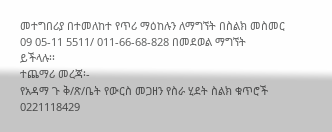መተግበሪያ በተመለከተ የጥሪ ማዕከሉን ለማግኘት በስልክ መስመር 09 05-11 5511/ 011-66-68-828 በመደወል ማግኘት
ይችላሉ፡፡
ተጨማሪ መረጃ፡-
የአዳማ ጉ ቅ/ጽ/ቤት የውርስ መጋዘን የስራ ሂደት ስልክ ቁጥሮች 0221118429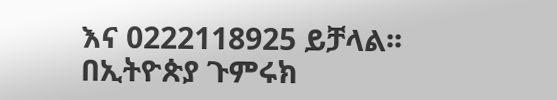እና 0222118925 ይቻላል፡፡
በኢትዮጵያ ጉምሩክ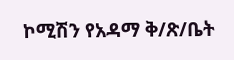ኮሚሽን የአዳማ ቅ/ጽ/ቤት